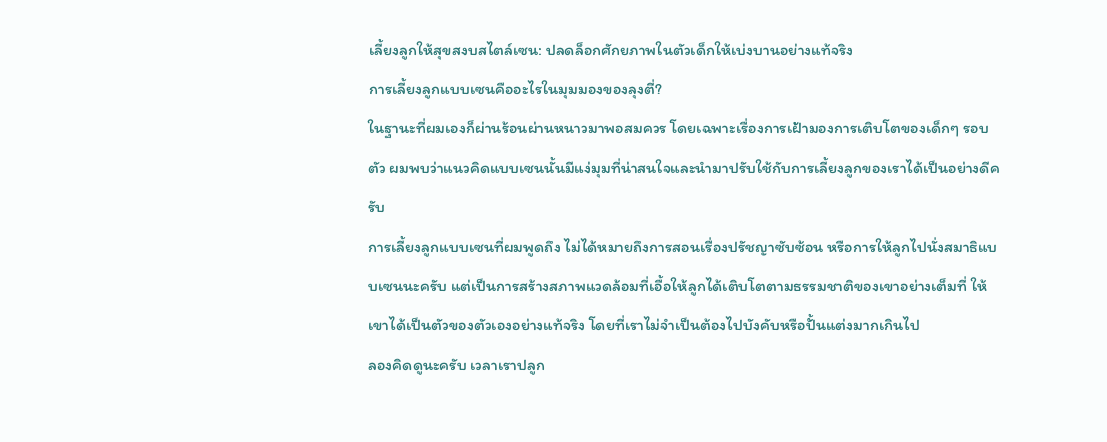เลี้ยงลูกให้สุขสงบสไตล์เซน: ปลดล็อกศักยภาพในตัวเด็กให้เบ่งบานอย่างแท้จริง
การเลี้ยงลูกแบบเซนคืออะไรในมุมมองของลุงตี่?
ในฐานะที่ผมเองก็ผ่านร้อนผ่านหนาวมาพอสมควร โดยเฉพาะเรื่องการเฝ้ามองการเติบโตของเด็กๆ รอบตัว ผมพบว่าแนวคิดแบบเซนนั้นมีแง่มุมที่น่าสนใจและนำมาปรับใช้กับการเลี้ยงลูกของเราได้เป็นอย่างดีครับ
การเลี้ยงลูกแบบเซนที่ผมพูดถึง ไม่ได้หมายถึงการสอนเรื่องปรัชญาซับซ้อน หรือการให้ลูกไปนั่งสมาธิแบบเซนนะครับ แต่เป็นการสร้างสภาพแวดล้อมที่เอื้อให้ลูกได้เติบโตตามธรรมชาติของเขาอย่างเต็มที่ ให้เขาได้เป็นตัวของตัวเองอย่างแท้จริง โดยที่เราไม่จำเป็นต้องไปบังคับหรือปั้นแต่งมากเกินไป
ลองคิดดูนะครับ เวลาเราปลูก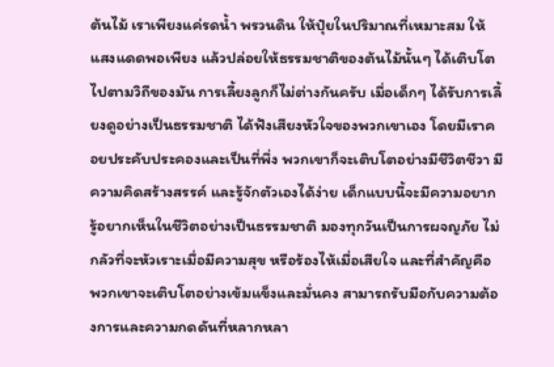ต้นไม้ เราเพียงแค่รดน้ำ พรวนดิน ให้ปุ๋ยในปริมาณที่เหมาะสม ให้แสงแดดพอเพียง แล้วปล่อยให้ธรรมชาติของต้นไม้นั้นๆ ได้เติบโตไปตามวิถีของมัน การเลี้ยงลูกก็ไม่ต่างกันครับ เมื่อเด็กๆ ได้รับการเลี้ยงดูอย่างเป็นธรรมชาติ ได้ฟังเสียงหัวใจของพวกเขาเอง โดยมีเราคอยประคับประคองและเป็นที่พึ่ง พวกเขาก็จะเติบโตอย่างมีชีวิตชีวา มีความคิดสร้างสรรค์ และรู้จักตัวเองได้ง่าย เด็กแบบนี้จะมีความอยากรู้อยากเห็นในชีวิตอย่างเป็นธรรมชาติ มองทุกวันเป็นการผจญภัย ไม่กลัวที่จะหัวเราะเมื่อมีความสุข หรือร้องไห้เมื่อเสียใจ และที่สำคัญคือ พวกเขาจะเติบโตอย่างเข้มแข็งและมั่นคง สามารถรับมือกับความต้องการและความกดดันที่หลากหลา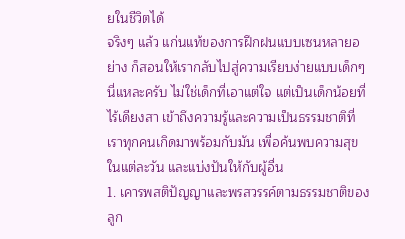ยในชีวิตได้
จริงๆ แล้ว แก่นแท้ของการฝึกฝนแบบเซนหลายอย่าง ก็สอนให้เรากลับไปสู่ความเรียบง่ายแบบเด็กๆ นี่แหละครับ ไม่ใช่เด็กที่เอาแต่ใจ แต่เป็นเด็กน้อยที่ไร้เดียงสา เข้าถึงความรู้และความเป็นธรรมชาติที่เราทุกคนเกิดมาพร้อมกับมัน เพื่อค้นพบความสุขในแต่ละวัน และแบ่งปันให้กับผู้อื่น
1. เคารพสติปัญญาและพรสวรรค์ตามธรรมชาติของลูก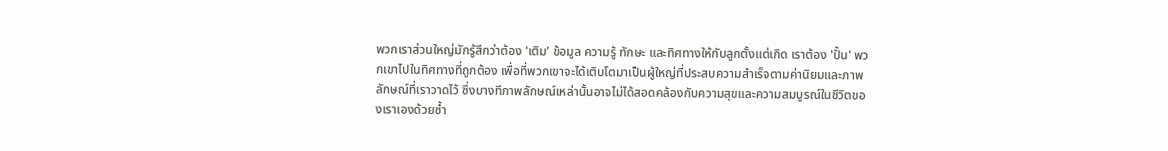พวกเราส่วนใหญ่มักรู้สึกว่าต้อง 'เติม' ข้อมูล ความรู้ ทักษะ และทิศทางให้กับลูกตั้งแต่เกิด เราต้อง 'ปั้น' พวกเขาไปในทิศทางที่ถูกต้อง เพื่อที่พวกเขาจะได้เติบโตมาเป็นผู้ใหญ่ที่ประสบความสำเร็จตามค่านิยมและภาพลักษณ์ที่เราวาดไว้ ซึ่งบางทีภาพลักษณ์เหล่านั้นอาจไม่ได้สอดคล้องกับความสุขและความสมบูรณ์ในชีวิตของเราเองด้วยซ้ำ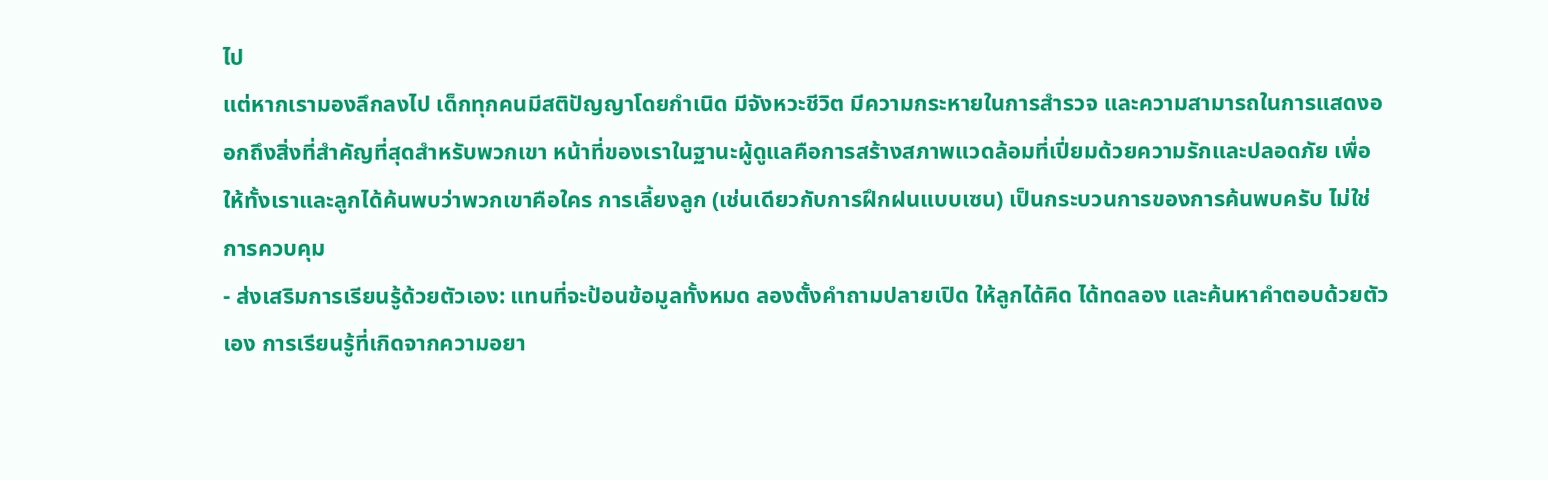ไป
แต่หากเรามองลึกลงไป เด็กทุกคนมีสติปัญญาโดยกำเนิด มีจังหวะชีวิต มีความกระหายในการสำรวจ และความสามารถในการแสดงออกถึงสิ่งที่สำคัญที่สุดสำหรับพวกเขา หน้าที่ของเราในฐานะผู้ดูแลคือการสร้างสภาพแวดล้อมที่เปี่ยมด้วยความรักและปลอดภัย เพื่อให้ทั้งเราและลูกได้ค้นพบว่าพวกเขาคือใคร การเลี้ยงลูก (เช่นเดียวกับการฝึกฝนแบบเซน) เป็นกระบวนการของการค้นพบครับ ไม่ใช่การควบคุม
- ส่งเสริมการเรียนรู้ด้วยตัวเอง: แทนที่จะป้อนข้อมูลทั้งหมด ลองตั้งคำถามปลายเปิด ให้ลูกได้คิด ได้ทดลอง และค้นหาคำตอบด้วยตัวเอง การเรียนรู้ที่เกิดจากความอยา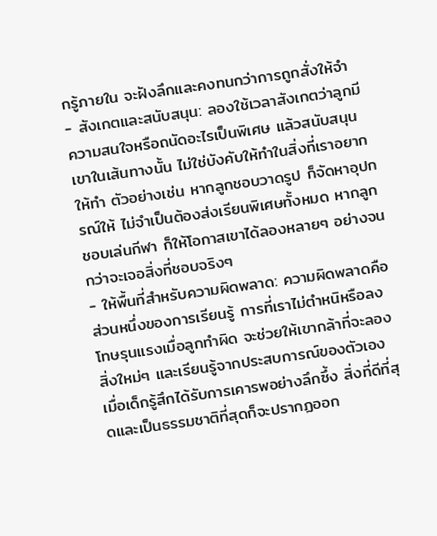กรู้ภายใน จะฝังลึกและคงทนกว่าการถูกสั่งให้จำ
- สังเกตและสนับสนุน: ลองใช้เวลาสังเกตว่าลูกมีความสนใจหรือถนัดอะไรเป็นพิเศษ แล้วสนับสนุนเขาในเส้นทางนั้น ไม่ใช่บังคับให้ทำในสิ่งที่เราอยากให้ทำ ตัวอย่างเช่น หากลูกชอบวาดรูป ก็จัดหาอุปกรณ์ให้ ไม่จำเป็นต้องส่งเรียนพิเศษทั้งหมด หากลูกชอบเล่นกีฬา ก็ให้โอกาสเขาได้ลองหลายๆ อย่างจนกว่าจะเจอสิ่งที่ชอบจริงๆ
- ให้พื้นที่สำหรับความผิดพลาด: ความผิดพลาดคือส่วนหนึ่งของการเรียนรู้ การที่เราไม่ตำหนิหรือลงโทษรุนแรงเมื่อลูกทำผิด จะช่วยให้เขากล้าที่จะลองสิ่งใหม่ๆ และเรียนรู้จากประสบการณ์ของตัวเอง
เมื่อเด็กรู้สึกได้รับการเคารพอย่างลึกซึ้ง สิ่งที่ดีที่สุดและเป็นธรรมชาติที่สุดก็จะปรากฏออก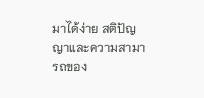มาได้ง่าย สติปัญญาและความสามารถของ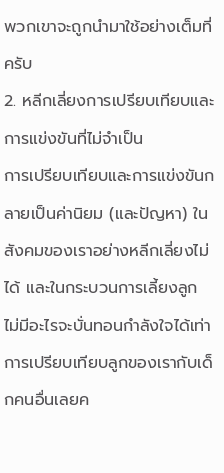พวกเขาจะถูกนำมาใช้อย่างเต็มที่ครับ
2. หลีกเลี่ยงการเปรียบเทียบและการแข่งขันที่ไม่จำเป็น
การเปรียบเทียบและการแข่งขันกลายเป็นค่านิยม (และปัญหา) ในสังคมของเราอย่างหลีกเลี่ยงไม่ได้ และในกระบวนการเลี้ยงลูก ไม่มีอะไรจะบั่นทอนกำลังใจได้เท่าการเปรียบเทียบลูกของเรากับเด็กคนอื่นเลยค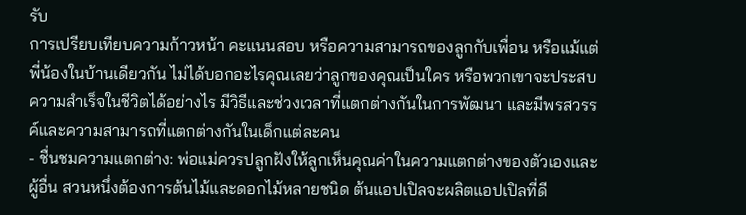รับ
การเปรียบเทียบความก้าวหน้า คะแนนสอบ หรือความสามารถของลูกกับเพื่อน หรือแม้แต่พี่น้องในบ้านเดียวกัน ไม่ได้บอกอะไรคุณเลยว่าลูกของคุณเป็นใคร หรือพวกเขาจะประสบความสำเร็จในชีวิตได้อย่างไร มีวิธีและช่วงเวลาที่แตกต่างกันในการพัฒนา และมีพรสวรรค์และความสามารถที่แตกต่างกันในเด็กแต่ละคน
- ชื่นชมความแตกต่าง: พ่อแม่ควรปลูกฝังให้ลูกเห็นคุณค่าในความแตกต่างของตัวเองและผู้อื่น สวนหนึ่งต้องการต้นไม้และดอกไม้หลายชนิด ต้นแอปเปิลจะผลิตแอปเปิลที่ดี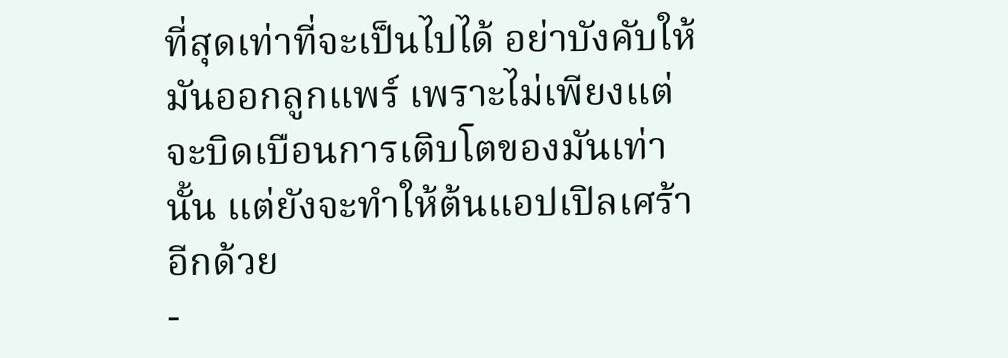ที่สุดเท่าที่จะเป็นไปได้ อย่าบังคับให้มันออกลูกแพร์ เพราะไม่เพียงแต่จะบิดเบือนการเติบโตของมันเท่านั้น แต่ยังจะทำให้ต้นแอปเปิลเศร้าอีกด้วย
-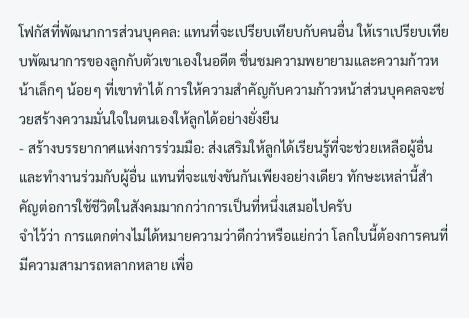โฟกัสที่พัฒนาการส่วนบุคคล: แทนที่จะเปรียบเทียบกับคนอื่น ให้เราเปรียบเทียบพัฒนาการของลูกกับตัวเขาเองในอดีต ชื่นชมความพยายามและความก้าวหน้าเล็กๆ น้อยๆ ที่เขาทำได้ การให้ความสำคัญกับความก้าวหน้าส่วนบุคคลจะช่วยสร้างความมั่นใจในตนเองให้ลูกได้อย่างยั่งยืน
- สร้างบรรยากาศแห่งการร่วมมือ: ส่งเสริมให้ลูกได้เรียนรู้ที่จะช่วยเหลือผู้อื่น และทำงานร่วมกับผู้อื่น แทนที่จะแข่งขันกันเพียงอย่างเดียว ทักษะเหล่านี้สำคัญต่อการใช้ชีวิตในสังคมมากกว่าการเป็นที่หนึ่งเสมอไปครับ
จำไว้ว่า การแตกต่างไม่ได้หมายความว่าดีกว่าหรือแย่กว่า โลกใบนี้ต้องการคนที่มีความสามารถหลากหลาย เพื่อ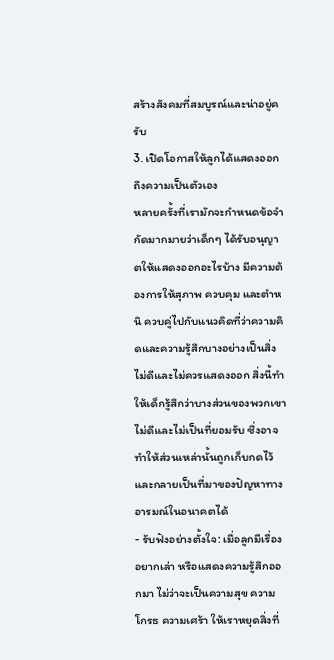สร้างสังคมที่สมบูรณ์และน่าอยู่ครับ
3. เปิดโอกาสให้ลูกได้แสดงออกถึงความเป็นตัวเอง
หลายครั้งที่เรามักจะกำหนดข้อจำกัดมากมายว่าเด็กๆ ได้รับอนุญาตให้แสดงออกอะไรบ้าง มีความต้องการให้สุภาพ ควบคุม และตำหนิ ควบคู่ไปกับแนวคิดที่ว่าความคิดและความรู้สึกบางอย่างเป็นสิ่งไม่ดีและไม่ควรแสดงออก สิ่งนี้ทำให้เด็กรู้สึกว่าบางส่วนของพวกเขาไม่ดีและไม่เป็นที่ยอมรับ ซึ่งอาจทำให้ส่วนเหล่านั้นถูกเก็บกดไว้ และกลายเป็นที่มาของปัญหาทางอารมณ์ในอนาคตได้
- รับฟังอย่างตั้งใจ: เมื่อลูกมีเรื่องอยากเล่า หรือแสดงความรู้สึกออกมา ไม่ว่าจะเป็นความสุข ความโกรธ ความเศร้า ให้เราหยุดสิ่งที่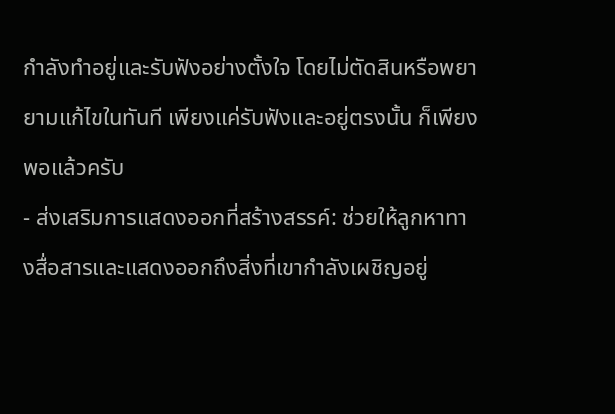กำลังทำอยู่และรับฟังอย่างตั้งใจ โดยไม่ตัดสินหรือพยายามแก้ไขในทันที เพียงแค่รับฟังและอยู่ตรงนั้น ก็เพียงพอแล้วครับ
- ส่งเสริมการแสดงออกที่สร้างสรรค์: ช่วยให้ลูกหาทางสื่อสารและแสดงออกถึงสิ่งที่เขากำลังเผชิญอยู่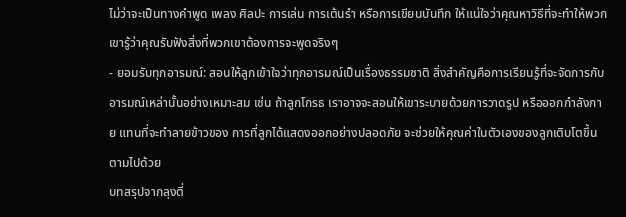ไม่ว่าจะเป็นทางคำพูด เพลง ศิลปะ การเล่น การเต้นรำ หรือการเขียนบันทึก ให้แน่ใจว่าคุณหาวิธีที่จะทำให้พวกเขารู้ว่าคุณรับฟังสิ่งที่พวกเขาต้องการจะพูดจริงๆ
- ยอมรับทุกอารมณ์: สอนให้ลูกเข้าใจว่าทุกอารมณ์เป็นเรื่องธรรมชาติ สิ่งสำคัญคือการเรียนรู้ที่จะจัดการกับอารมณ์เหล่านั้นอย่างเหมาะสม เช่น ถ้าลูกโกรธ เราอาจจะสอนให้เขาระบายด้วยการวาดรูป หรือออกกำลังกาย แทนที่จะทำลายข้าวของ การที่ลูกได้แสดงออกอย่างปลอดภัย จะช่วยให้คุณค่าในตัวเองของลูกเติบโตขึ้นตามไปด้วย
บทสรุปจากลุงตี่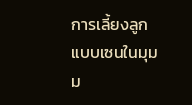การเลี้ยงลูกแบบเซนในมุมม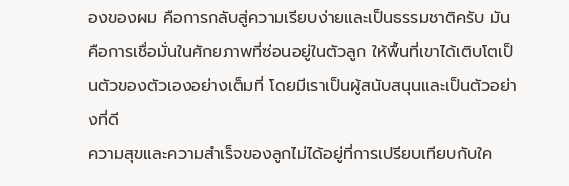องของผม คือการกลับสู่ความเรียบง่ายและเป็นธรรมชาติครับ มันคือการเชื่อมั่นในศักยภาพที่ซ่อนอยู่ในตัวลูก ให้พื้นที่เขาได้เติบโตเป็นตัวของตัวเองอย่างเต็มที่ โดยมีเราเป็นผู้สนับสนุนและเป็นตัวอย่างที่ดี
ความสุขและความสำเร็จของลูกไม่ได้อยู่ที่การเปรียบเทียบกับใค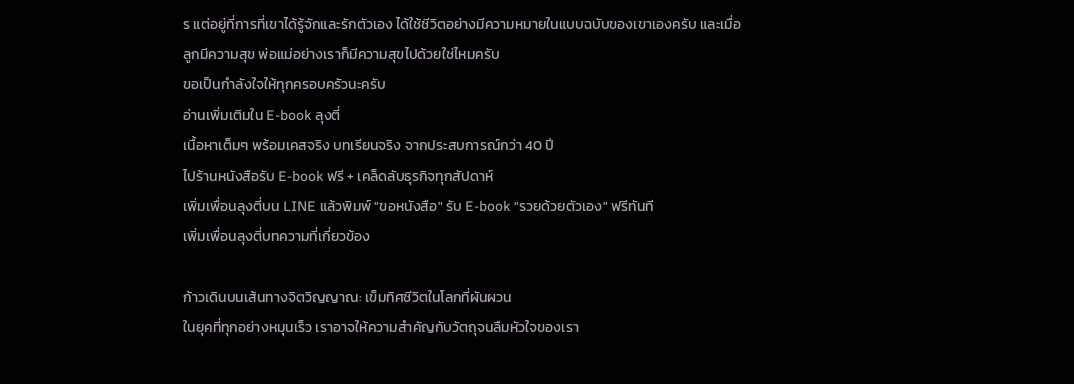ร แต่อยู่ที่การที่เขาได้รู้จักและรักตัวเอง ได้ใช้ชีวิตอย่างมีความหมายในแบบฉบับของเขาเองครับ และเมื่อลูกมีความสุข พ่อแม่อย่างเราก็มีความสุขไปด้วยใช่ไหมครับ
ขอเป็นกำลังใจให้ทุกครอบครัวนะครับ
อ่านเพิ่มเติมใน E-book ลุงตี่
เนื้อหาเต็มๆ พร้อมเคสจริง บทเรียนจริง จากประสบการณ์กว่า 40 ปี
ไปร้านหนังสือรับ E-book ฟรี + เคล็ดลับธุรกิจทุกสัปดาห์
เพิ่มเพื่อนลุงตี่บน LINE แล้วพิมพ์ "ขอหนังสือ" รับ E-book "รวยด้วยตัวเอง" ฟรีทันที
เพิ่มเพื่อนลุงตี่บทความที่เกี่ยวข้อง

ก้าวเดินบนเส้นทางจิตวิญญาณ: เข็มทิศชีวิตในโลกที่ผันผวน
ในยุคที่ทุกอย่างหมุนเร็ว เราอาจให้ความสำคัญกับวัตถุจนลืมหัวใจของเรา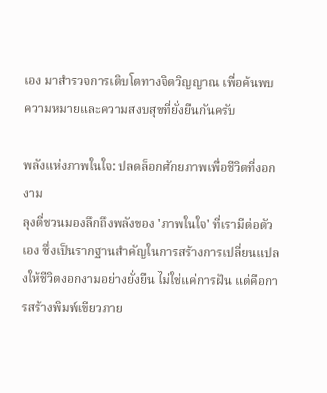เอง มาสำรวจการเติบโตทางจิตวิญญาณ เพื่อค้นพบความหมายและความสงบสุขที่ยั่งยืนกันครับ

พลังแห่งภาพในใจ: ปลดล็อกศักยภาพเพื่อชีวิตที่งอกงาม
ลุงตี่ชวนมองลึกถึงพลังของ 'ภาพในใจ' ที่เรามีต่อตัวเอง ซึ่งเป็นรากฐานสำคัญในการสร้างการเปลี่ยนแปลงให้ชีวิตงอกงามอย่างยั่งยืน ไม่ใช่แค่การฝัน แต่คือการสร้างพิมพ์เขียวภาย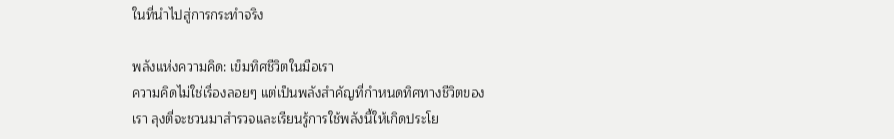ในที่นำไปสู่การกระทำจริง

พลังแห่งความคิด: เข็มทิศชีวิตในมือเรา
ความคิดไม่ใช่เรื่องลอยๆ แต่เป็นพลังสำคัญที่กำหนดทิศทางชีวิตของเรา ลุงตี่จะชวนมาสำรวจและเรียนรู้การใช้พลังนี้ให้เกิดประโย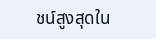ชน์สูงสุดใน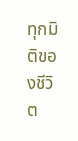ทุกมิติของชีวิต